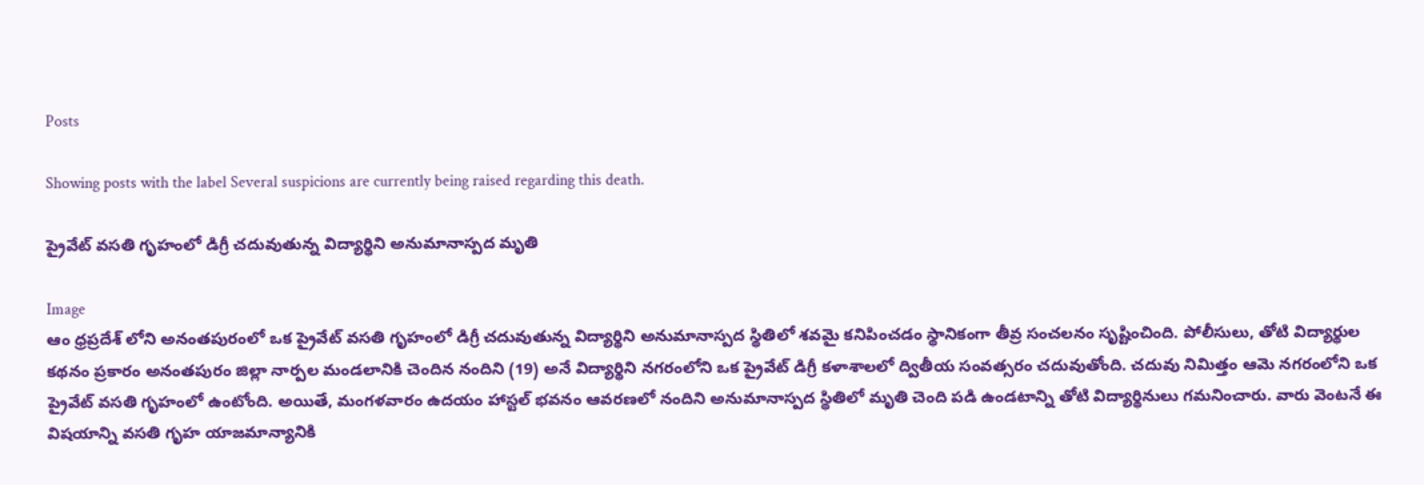Posts

Showing posts with the label Several suspicions are currently being raised regarding this death.

ప్రైవేట్ వసతి గృహంలో డిగ్రీ చదువుతున్న విద్యార్థిని అనుమానాస్పద మృతి

Image
ఆం ధ్రప్రదేశ్ లోని అనంతపురంలో ఒక ప్రైవేట్ వసతి గృహంలో డిగ్రీ చదువుతున్న విద్యార్థిని అనుమానాస్పద స్థితిలో శవమై కనిపించడం స్థానికంగా తీవ్ర సంచలనం సృష్టించింది. పోలీసులు, తోటి విద్యార్థుల కథనం ప్రకారం అనంతపురం జిల్లా నార్పల మండలానికి చెందిన నందిని (19) అనే విద్యార్థిని నగరంలోని ఒక ప్రైవేట్ డిగ్రీ కళాశాలలో ద్వితీయ సంవత్సరం చదువుతోంది. చదువు నిమిత్తం ఆమె నగరంలోని ఒక ప్రైవేట్ వసతి గృహంలో ఉంటోంది. అయితే, మంగళవారం ఉదయం హాస్టల్ భవనం ఆవరణలో నందిని అనుమానాస్పద స్థితిలో మృతి చెంది పడి ఉండటాన్ని తోటి విద్యార్థినులు గమనించారు. వారు వెంటనే ఈ విషయాన్ని వసతి గృహ యాజమాన్యానికి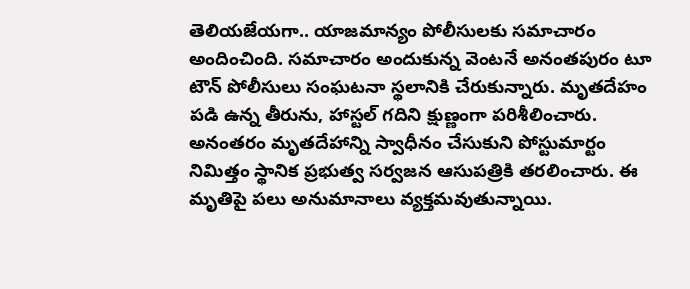తెలియజేయగా.. యాజమాన్యం పోలీసులకు సమాచారం అందించింది. సమాచారం అందుకున్న వెంటనే అనంతపురం టూ టౌన్ పోలీసులు సంఘటనా స్థలానికి చేరుకున్నారు. మృతదేహం పడి ఉన్న తీరును, హాస్టల్ గదిని క్షుణ్ణంగా పరిశీలించారు. అనంతరం మృతదేహాన్ని స్వాధీనం చేసుకుని పోస్టుమార్టం నిమిత్తం స్థానిక ప్రభుత్వ సర్వజన ఆసుపత్రికి తరలించారు. ఈ మృతిపై పలు అనుమానాలు వ్యక్తమవుతున్నాయి.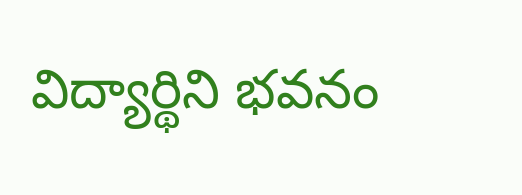విద్యార్థిని భవనం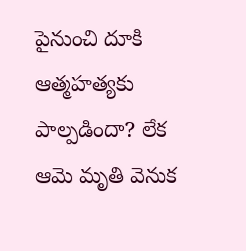పైనుంచి దూకి ఆత్మహత్యకు పాల్పడిందా? లేక ఆమె మృతి వెనుక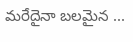మరేదైనా బలమైన ...